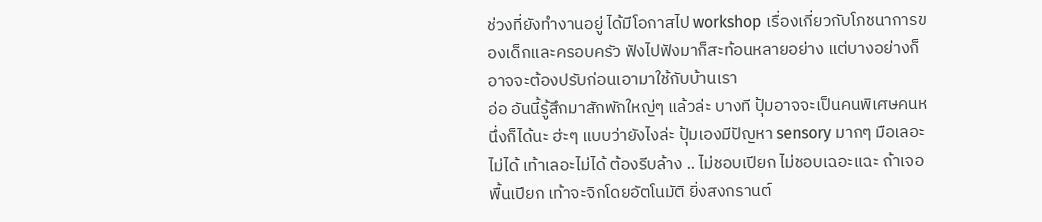ช่วงที่ยังทำงานอยู่ ได้มีโอกาสไป workshop เรื่องเกี่ยวกับโภชนาการของเด็กและครอบครัว ฟังไปฟังมาก็สะท้อนหลายอย่าง แต่บางอย่างก็อาจจะต้องปรับก่อนเอามาใช้กับบ้านเรา
อ่อ อันนี้รู้สึกมาสักพักใหญ่ๆ แล้วล่ะ บางที ปุ้มอาจจะเป็นคนพิเศษคนหนึ่งก็ได้นะ ฮ่ะๆ แบบว่ายังไงล่ะ ปุ้มเองมีปัญหา sensory มากๆ มือเลอะไม่ได้ เท้าเลอะไม่ได้ ต้องรีบล้าง .. ไม่ชอบเปียก ไม่ชอบเฉอะแฉะ ถ้าเจอพื้นเปียก เท้าจะจิกโดยอัตโนมัติ ยิ่งสงกรานต์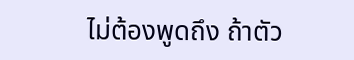ไม่ต้องพูดถึง ถ้าตัว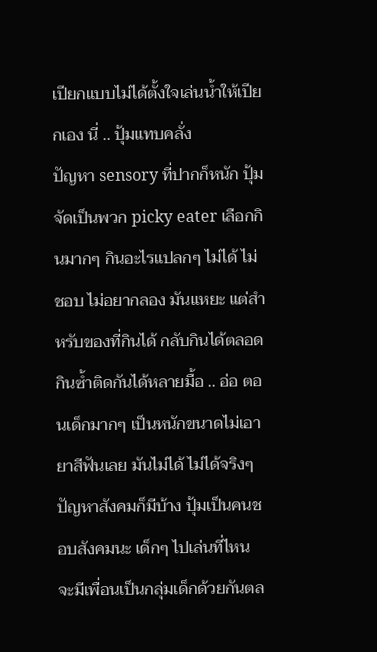เปียกแบบไม่ได้ตั้งใจเล่นน้ำให้เปียกเอง นี่ .. ปุ้มแทบคลั่ง
ปัญหา sensory ที่ปากก็หนัก ปุ้มจัดเป็นพวก picky eater เลือกกินมากๆ กินอะไรแปลกๆ ไม่ได้ ไม่ชอบ ไม่อยากลอง มันแหยะ แต่สำหรับของที่กินได้ กลับกินได้ตลอด กินซ้ำติดกันได้หลายมื้อ .. อ่อ ตอนเด็กมากๆ เป็นหนักขนาดไม่เอายาสีฟันเลย มันไม่ได้ ไม่ได้จริงๆ
ปัญหาสังคมก็มีบ้าง ปุ้มเป็นคนชอบสังคมนะ เด็กๆ ไปเล่นที่ไหน จะมีเพื่อนเป็นกลุ่มเด็กด้วยกันตล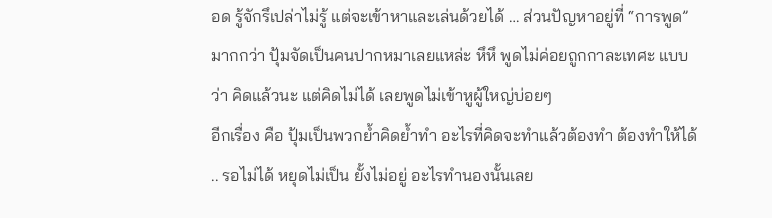อด รู้จักรึเปล่าไม่รู้ แต่จะเข้าหาและเล่นด้วยได้ … ส่วนปัญหาอยู่ที่ “การพูด” มากกว่า ปุ้มจัดเป็นคนปากหมาเลยแหล่ะ หึหึ พูดไม่ค่อยถูกกาละเทศะ แบบว่า คิดแล้วนะ แต่คิดไม่ได้ เลยพูดไม่เข้าหูผู้ใหญ่บ่อยๆ
อีกเรื่อง คือ ปุ้มเป็นพวกย้ำคิดย้ำทำ อะไรที่คิดจะทำแล้วต้องทำ ต้องทำให้ได้ .. รอไม่ได้ หยุดไม่เป็น ยั้งไม่อยู่ อะไรทำนองนั้นเลย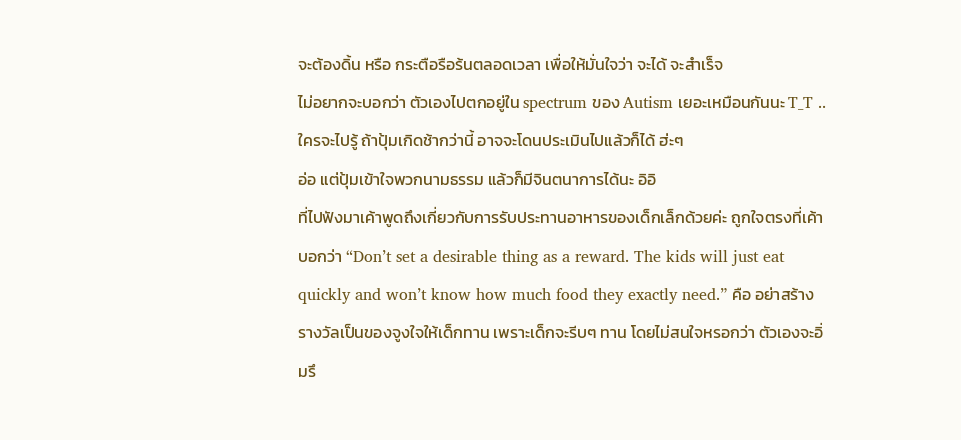จะต้องดิ้น หรือ กระตือรือร้นตลอดเวลา เพื่อให้มั่นใจว่า จะได้ จะสำเร็จ
ไม่อยากจะบอกว่า ตัวเองไปตกอยู่ใน spectrum ของ Autism เยอะเหมือนกันนะ T_T .. ใครจะไปรู้ ถ้าปุ้มเกิดช้ากว่านี้ อาจจะโดนประเมินไปแล้วก็ได้ ฮ่ะๆ
อ่อ แต่ปุ้มเข้าใจพวกนามธรรม แล้วก็มีจินตนาการได้นะ อิอิ
ที่ไปฟังมาเค้าพูดถึงเกี่ยวกับการรับประทานอาหารของเด็กเล็กด้วยค่ะ ถูกใจตรงที่เค้าบอกว่า “Don’t set a desirable thing as a reward. The kids will just eat quickly and won’t know how much food they exactly need.” คือ อย่าสร้างรางวัลเป็นของจูงใจให้เด็กทาน เพราะเด็กจะรีบๆ ทาน โดยไม่สนใจหรอกว่า ตัวเองจะอิ่มรึ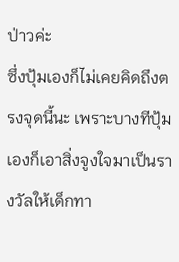ป่าวค่ะ
ซึ่งปุ้มเองก็ไม่เคยคิดถึงตรงจุดนี้นะ เพราะบางทีปุ้มเองก็เอาสิ่งจูงใจมาเป็นรางวัลให้เด็กทา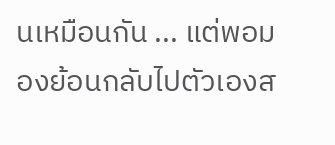นเหมือนกัน ... แต่พอมองย้อนกลับไปตัวเองส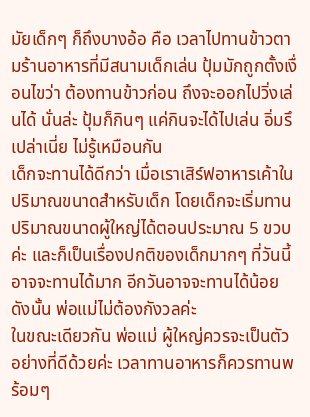มัยเด็กๆ ก็ถึงบางอ้อ คือ เวลาไปทานข้าวตามร้านอาหารที่มีสนามเด็กเล่น ปุ้มมักถูกตั้งเงื่อนไขว่า ต้องทานข้าวก่อน ถึงจะออกไปวิ่งเล่นได้ นั่นล่ะ ปุ้มก็กินๆ แค่กินจะได้ไปเล่น อิ่มรึเปล่าเนี่ย ไม่รู้เหมือนกัน
เด็กจะทานได้ดีกว่า เมื่อเราเสิร์ฟอาหารเค้าในปริมาณขนาดสำหรับเด็ก โดยเด็กจะเริ่มทานปริมาณขนาดผู้ใหญ่ได้ตอนประมาณ 5 ขวบค่ะ และก็เป็นเรื่องปกติของเด็กมากๆ ที่วันนี้อาจจะทานได้มาก อีกวันอาจจะทานได้น้อย ดังนั้น พ่อแม่ไม่ต้องกังวลค่ะ
ในขณะเดียวกัน พ่อแม่ ผู้ใหญ่ควรจะเป็นตัวอย่างที่ดีด้วยค่ะ เวลาทานอาหารก็ควรทานพร้อมๆ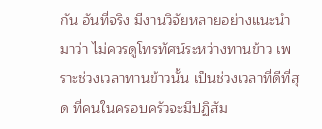กัน อันที่จริง มีงานวิจัยหลายอย่างแนะนำมาว่า ไม่ควรดูโทรทัศน์ระหว่างทานข้าว เพราะช่วงเวลาทานข้าวนั้น เป็นช่วงเวลาที่ดีที่สุด ที่คนในครอบครัวจะมีปฏิสัม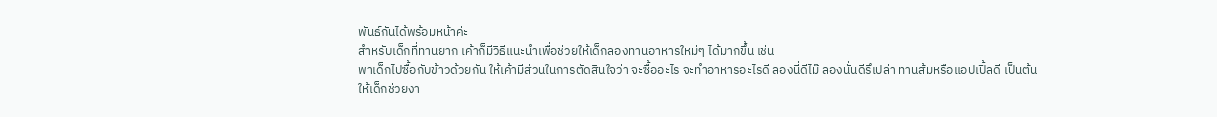พันธ์กันได้พร้อมหน้าค่ะ
สำหรับเด็กที่ทานยาก เค้าก็มีวิธีแนะนำเพื่อช่วยให้เด็กลองทานอาหารใหม่ๆ ได้มากขึ้น เช่น
พาเด็กไปซื้อกับข้าวด้วยกัน ให้เค้ามีส่วนในการตัดสินใจว่า จะซื้ออะไร จะทำอาหารอะไรดี ลองนี่ดีไม๊ ลองนั่นดีรึเปล่า ทานส้มหรือแอปเปิ้ลดี เป็นต้น
ให้เด็กช่วยงา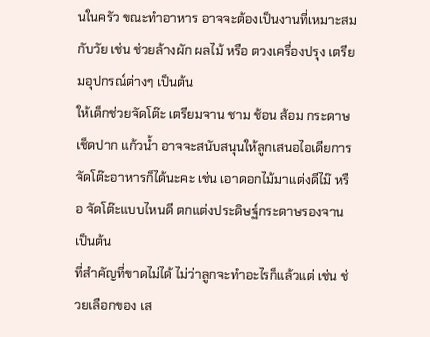นในครัว ขณะทำอาหาร อาจจะต้องเป็นงานที่เหมาะสมกับวัย เช่น ช่วยล้างผัก ผลไม้ หรือ ตวงเครื่องปรุง เตรียมอุปกรณ์ต่างๆ เป็นต้น
ให้เด็กช่วยจัดโต๊ะ เตรียมจาน ชาม ช้อน ส้อม กระดาษเช็ดปาก แก้วน้ำ อาจจะสนับสนุนให้ลูกเสนอไอเดียการจัดโต๊ะอาหารก็ได้นะคะ เช่น เอาดอกไม้มาแต่งดีไม๊ หรือ จัดโต๊ะแบบไหนดี ตกแต่งประดิษฐ์กระดาษรองจาน เป็นต้น
ที่สำคัญที่ขาดไม่ได้ ไม่ว่าลูกจะทำอะไรก็แล้วแต่ เช่น ช่วยเลือกของ เส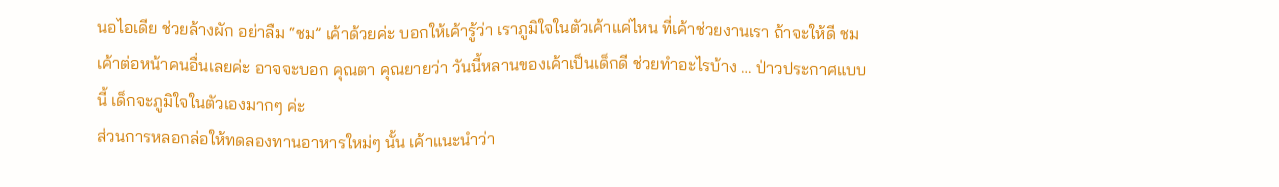นอไอเดีย ช่วยล้างผัก อย่าลืม “ชม” เค้าด้วยค่ะ บอกให้เค้ารู้ว่า เราภูมิใจในตัวเค้าแค่ไหน ที่เค้าช่วยงานเรา ถ้าจะให้ดี ชมเค้าต่อหน้าคนอื่นเลยค่ะ อาจจะบอก คุณตา คุณยายว่า วันนี้หลานของเค้าเป็นเด็กดี ช่วยทำอะไรบ้าง … ป่าวประกาศแบบนี้ เด็กจะภูมิใจในตัวเองมากๆ ค่ะ
ส่วนการหลอกล่อให้ทดลองทานอาหารใหม่ๆ นั้น เค้าแนะนำว่า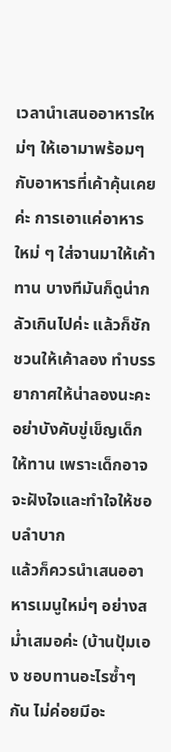เวลานำเสนออาหารใหม่ๆ ให้เอามาพร้อมๆ กับอาหารที่เค้าคุ้นเคยค่ะ การเอาแค่อาหารใหม่ ๆ ใส่จานมาให้เค้าทาน บางทีมันก็ดูน่ากลัวเกินไปค่ะ แล้วก็ชักชวนให้เค้าลอง ทำบรรยากาศให้น่าลองนะคะ อย่าบังคับขู่เข็ญเด็กให้ทาน เพราะเด็กอาจจะฝังใจและทำใจให้ชอบลำบาก
แล้วก็ควรนำเสนออาหารเมนูใหม่ๆ อย่างสม่ำเสมอค่ะ (บ้านปุ้มเอง ชอบทานอะไรซ้ำๆ กัน ไม่ค่อยมีอะ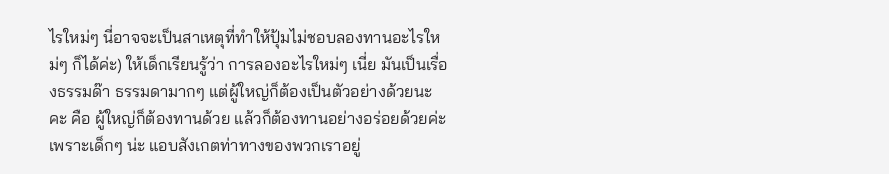ไรใหม่ๆ นี่อาจจะเป็นสาเหตุที่ทำให้ปุ้มไม่ชอบลองทานอะไรใหม่ๆ ก็ได้ค่ะ) ให้เด็กเรียนรู้ว่า การลองอะไรใหม่ๆ เนี่ย มันเป็นเรื่องธรรมด๊า ธรรมดามากๆ แต่ผู้ใหญ่ก็ต้องเป็นตัวอย่างด้วยนะคะ คือ ผู้ใหญ่ก็ต้องทานด้วย แล้วก็ต้องทานอย่างอร่อยด้วยค่ะ เพราะเด็กๆ น่ะ แอบสังเกตท่าทางของพวกเราอยู่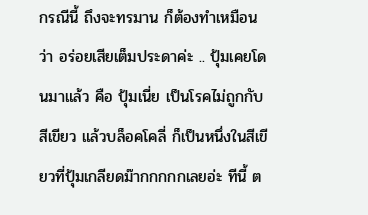กรณีนี้ ถึงจะทรมาน ก็ต้องทำเหมือนว่า อร่อยเสียเต็มประดาค่ะ .. ปุ้มเคยโดนมาแล้ว คือ ปุ้มเนี่ย เป็นโรคไม่ถูกกับสีเขียว แล้วบล็อคโคลี่ ก็เป็นหนึ่งในสีเขียวที่ปุ้มเกลียดม๊ากกกกกเลยอ่ะ ทีนี้ ต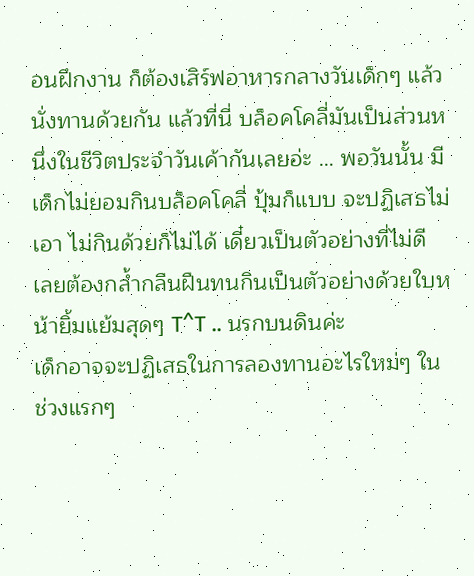อนฝึกงาน ก็ต้องเสิร์ฟอาหารกลางวันเด็กๆ แล้วนั่งทานด้วยกัน แล้วที่นี่ บล็อคโคลี่มันเป็นส่วนหนึ่งในชีวิตประจำวันเค้ากันเลยอ่ะ … พอวันนั้น มีเด็กไม่ยอมกินบล็อคโคลี่ ปุ้มก็แบบ จะปฏิเสธไม่เอา ไม่กินด้วยก็ไม่ได้ เดี๋ยวเป็นตัวอย่างที่ไม่ดี เลยต้องกล้ำกลืนฝืนทนกินเป็นตัวอย่างด้วยใบหน้ายิ้มแย้มสุดๆ T^T .. นรกบนดินค่ะ
เด็กอาจจะปฏิเสธในการลองทานอะไรใหม่ๆ ในช่วงแรกๆ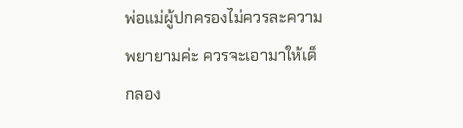พ่อแม่ผู้ปกครองไม่ควรละความพยายามค่ะ ควรจะเอามาให้เด็กลอง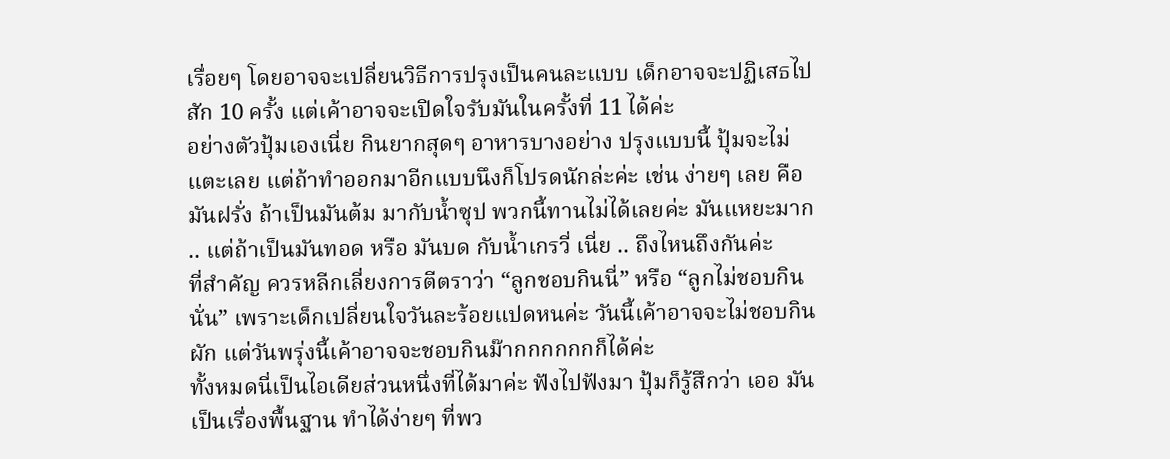เรื่อยๆ โดยอาจจะเปลี่ยนวิธีการปรุงเป็นคนละแบบ เด็กอาจจะปฏิเสธไปสัก 10 ครั้ง แต่เค้าอาจจะเปิดใจรับมันในครั้งที่ 11 ได้ค่ะ
อย่างตัวปุ้มเองเนี่ย กินยากสุดๆ อาหารบางอย่าง ปรุงแบบนี้ ปุ้มจะไม่แตะเลย แต่ถ้าทำออกมาอีกแบบนึงก็โปรดนักล่ะค่ะ เช่น ง่ายๆ เลย คือ มันฝรั่ง ถ้าเป็นมันต้ม มากับน้ำซุป พวกนี้ทานไม่ได้เลยค่ะ มันแหยะมาก .. แต่ถ้าเป็นมันทอด หรือ มันบด กับน้ำเกรวี่ เนี่ย .. ถึงไหนถึงกันค่ะ
ที่สำคัญ ควรหลีกเลี่ยงการตีตราว่า “ลูกชอบกินนี่” หรือ “ลูกไม่ชอบกินนั่น” เพราะเด็กเปลี่ยนใจวันละร้อยแปดหนค่ะ วันนี้เค้าอาจจะไม่ชอบกินผัก แต่วันพรุ่งนี้เค้าอาจจะชอบกินม๊ากกกกกกก็ได้ค่ะ
ทั้งหมดนี่เป็นไอเดียส่วนหนึ่งที่ได้มาค่ะ ฟังไปฟังมา ปุ้มก็รู้สึกว่า เออ มันเป็นเรื่องพื้นฐาน ทำได้ง่ายๆ ที่พว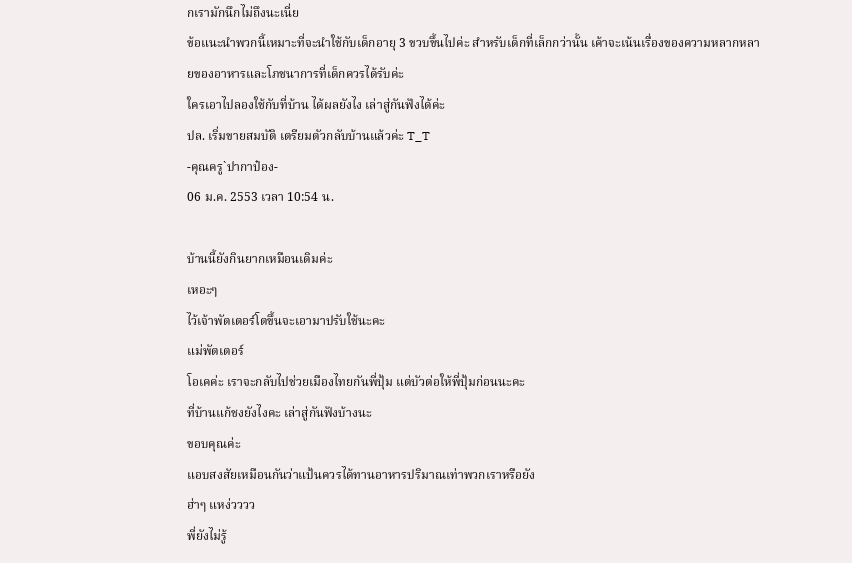กเรามักนึกไม่ถึงนะเนี่ย
ข้อแนะนำพวกนี้เหมาะที่จะนำใช้กับเด็กอายุ 3 ขวบขึ้นไปค่ะ สำหรับเด็กที่เล็กกว่านั้น เค้าจะเน้นเรื่องของความหลากหลายของอาหารและโภชนาการที่เด็กควรได้รับค่ะ
ใครเอาไปลองใช้กับที่บ้าน ได้ผลยังไง เล่าสู่กันฟังได้ค่ะ
ปล. เริ่มขายสมบัติ เตรียมตัวกลับบ้านแล้วค่ะ T_T
-คุณครู`ปากาป๋อง-
06 ม.ค. 2553 เวลา 10:54 น.

บ้านนี้ยังกินยากเหมือนเดิมค่ะ
เหอะๆ
ไว้เจ้าพัตเตอร์โตขึ้นจะเอามาปรับใช้นะคะ
แม่พัตเตอร์
โอเคค่ะ เราจะกลับไปช่วยเมืองไทยกันพี่ปุ้ม แต่บัวต่อให้พี่ปุ้มก่อนนะคะ
ที่บ้านแก้ชงยังไงคะ เล่าสู่กันฟังบ้างนะ
ขอบคุณค่ะ
แอบสงสัยเหมือนกันว่าแป้นควรได้ทานอาหารปริมาณเท่าพวกเราหรือยัง
ฮ่าๆ แหง่วววว
พี่ยังไม่รู้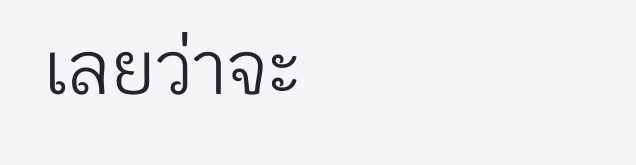เลยว่าจะ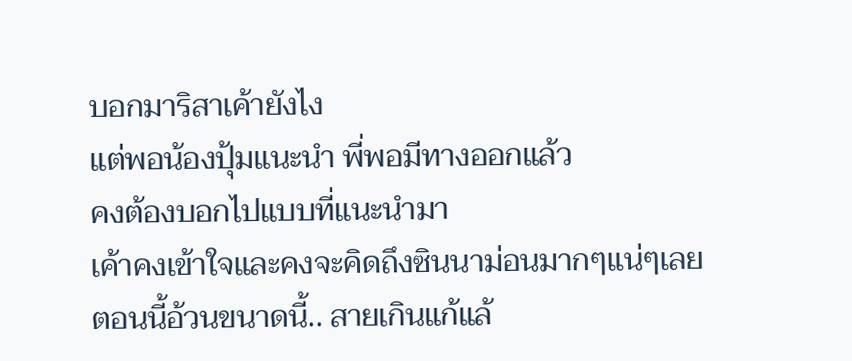บอกมาริสาเค้ายังไง
แต่พอน้องปุ้มแนะนำ พี่พอมีทางออกแล้ว
คงต้องบอกไปแบบที่แนะนำมา
เค้าคงเข้าใจและคงจะคิดถึงซินนาม่อนมากๆแน่ๆเลย
ตอนนี้อ้วนขนาดนี้.. สายเกินแก้แล้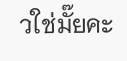วใช่มั๊ยคะ